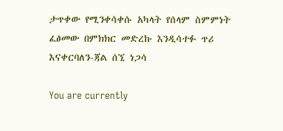ታጥቀው የሚንቀሳቀሱ አካላት የሰላም ስምምነት ፈፅመው በምክክር መድረኩ እንዲሳተፉ ጥሪ እናቀርባለን-ጃል ሰኚ ነጋሳ

You are currently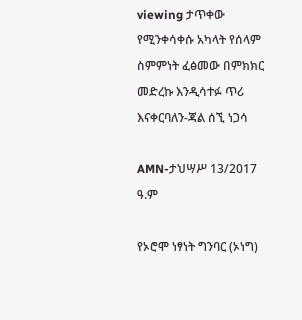viewing ታጥቀው የሚንቀሳቀሱ አካላት የሰላም ስምምነት ፈፅመው በምክክር መድረኩ እንዲሳተፉ ጥሪ እናቀርባለን-ጃል ሰኚ ነጋሳ

AMN-ታህሣሥ 13/2017 ዓ.ም

የኦሮሞ ነፃነት ግንባር (ኦነግ)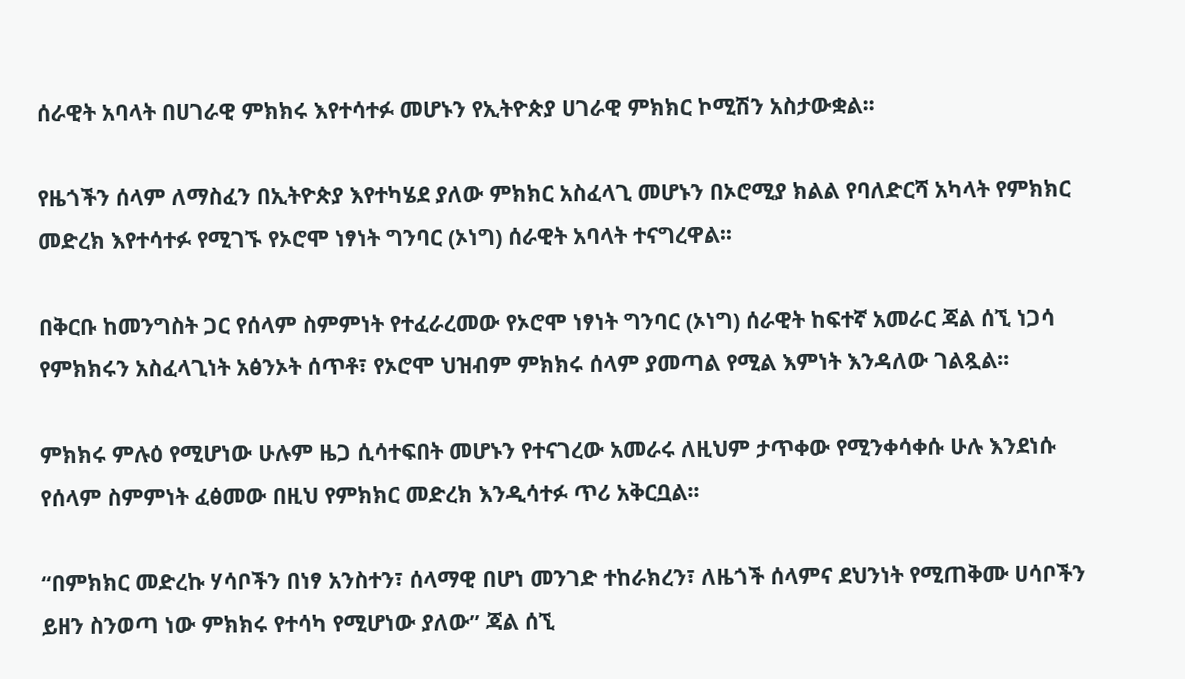ሰራዊት አባላት በሀገራዊ ምክክሩ እየተሳተፉ መሆኑን የኢትዮጵያ ሀገራዊ ምክክር ኮሚሽን አስታውቋል፡፡

የዜጎችን ሰላም ለማስፈን በኢትዮጵያ እየተካሄደ ያለው ምክክር አስፈላጊ መሆኑን በኦሮሚያ ክልል የባለድርሻ አካላት የምክክር መድረክ እየተሳተፉ የሚገኙ የኦሮሞ ነፃነት ግንባር (ኦነግ) ሰራዊት አባላት ተናግረዋል፡፡

በቅርቡ ከመንግስት ጋር የሰላም ስምምነት የተፈራረመው የኦሮሞ ነፃነት ግንባር (ኦነግ) ሰራዊት ከፍተኛ አመራር ጃል ሰኚ ነጋሳ የምክክሩን አስፈላጊነት አፅንኦት ሰጥቶ፣ የኦሮሞ ህዝብም ምክክሩ ሰላም ያመጣል የሚል እምነት እንዳለው ገልጿል፡፡

ምክክሩ ምሉዕ የሚሆነው ሁሉም ዜጋ ሲሳተፍበት መሆኑን የተናገረው አመራሩ ለዚህም ታጥቀው የሚንቀሳቀሱ ሁሉ እንደነሱ የሰላም ስምምነት ፈፅመው በዚህ የምክክር መድረክ እንዲሳተፉ ጥሪ አቅርቧል፡፡

“በምክክር መድረኩ ሃሳቦችን በነፃ አንስተን፣ ሰላማዊ በሆነ መንገድ ተከራክረን፣ ለዜጎች ሰላምና ደህንነት የሚጠቅሙ ሀሳቦችን ይዘን ስንወጣ ነው ምክክሩ የተሳካ የሚሆነው ያለው” ጃል ሰኚ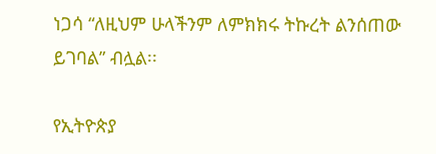ነጋሳ “ለዚህም ሁላችንም ለምክክሩ ትኩረት ልንሰጠው ይገባል” ብሏል፡፡

የኢትዮጵያ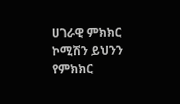ሀገራዊ ምክክር ኮሚሽን ይህንን የምክክር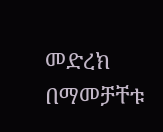መድረክ በማመቻቸቱ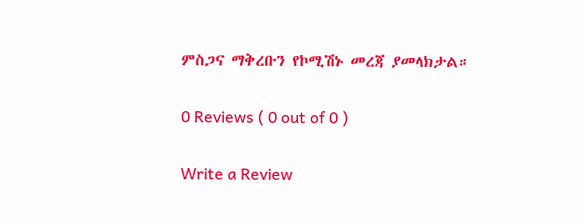ምስጋና ማቅረቡን የኮሚሽኑ መረጃ ያመላክታል።

0 Reviews ( 0 out of 0 )

Write a Review